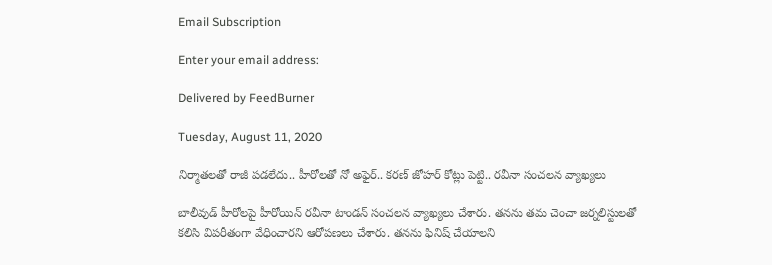Email Subscription

Enter your email address:

Delivered by FeedBurner

Tuesday, August 11, 2020

నిర్మాతలతో రాజీ పడలేదు.. హీరోలతో నో అఫైర్.. కరణ్ జోహర్ కోట్లు పెట్టి.. రవీనా సంచలన వ్యాఖ్యలు

బాలీవుడ్ హీరోలపై హీరోయిన్ రవీనా టాండన్ సంచలన వ్యాఖ్యలు చేశారు. తనను తమ చెంచా జర్నలిస్టులతో కలిసి విపరీతంగా వేధించారని ఆరోపణలు చేశారు. తనను ఫినిష్ చేయాలని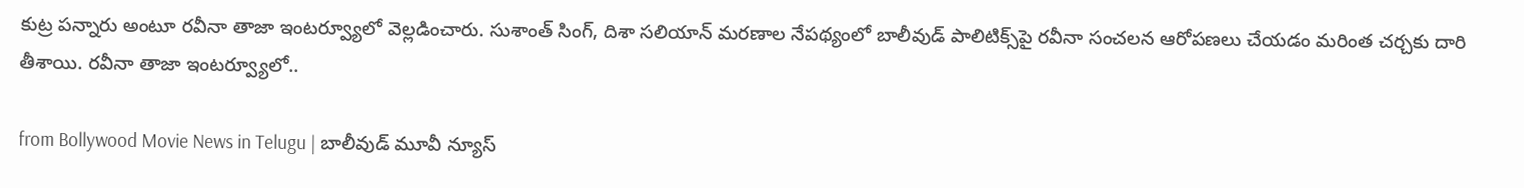కుట్ర పన్నారు అంటూ రవీనా తాజా ఇంటర్వ్యూలో వెల్లడించారు. సుశాంత్ సింగ్, దిశా సలియాన్ మరణాల నేపథ్యంలో బాలీవుడ్ పాలిటిక్స్‌పై రవీనా సంచలన ఆరోపణలు చేయడం మరింత చర్చకు దారి తీశాయి. రవీనా తాజా ఇంటర్వ్యూలో..

from Bollywood Movie News in Telugu | బాలీవుడ్ మూవీ న్యూస్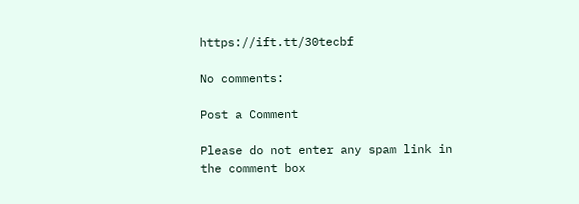https://ift.tt/30tecbf

No comments:

Post a Comment

Please do not enter any spam link in the comment box